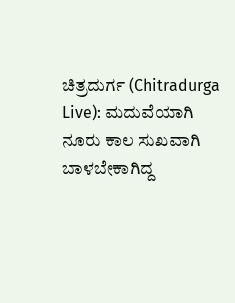ಚಿತ್ರದುರ್ಗ (Chitradurga Live): ಮದುವೆಯಾಗಿ ನೂರು ಕಾಲ ಸುಖವಾಗಿ ಬಾಳಬೇಕಾಗಿದ್ದ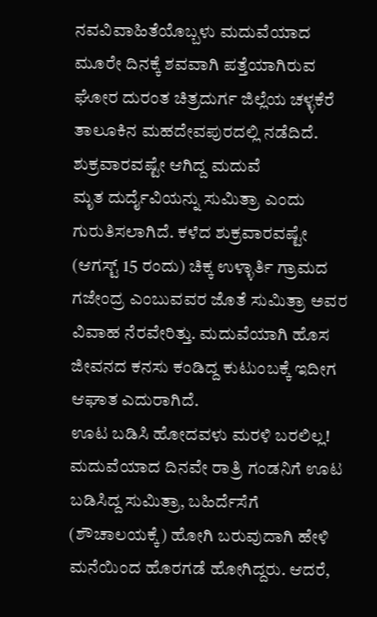ನವವಿವಾಹಿತೆಯೊಬ್ಬಳು ಮದುವೆಯಾದ ಮೂರೇ ದಿನಕ್ಕೆ ಶವವಾಗಿ ಪತ್ತೆಯಾಗಿರುವ ಘೋರ ದುರಂತ ಚಿತ್ರದುರ್ಗ ಜಿಲ್ಲೆಯ ಚಳ್ಳಕೆರೆ ತಾಲೂಕಿನ ಮಹದೇವಪುರದಲ್ಲಿ ನಡೆದಿದೆ.
ಶುಕ್ರವಾರವಷ್ಟೇ ಆಗಿದ್ದ ಮದುವೆ
ಮೃತ ದುರ್ದೈವಿಯನ್ನು ಸುಮಿತ್ರಾ ಎಂದು ಗುರುತಿಸಲಾಗಿದೆ. ಕಳೆದ ಶುಕ್ರವಾರವಷ್ಟೇ (ಆಗಸ್ಟ್ 15 ರಂದು) ಚಿಕ್ಕ ಉಳ್ಳಾರ್ತಿ ಗ್ರಾಮದ ಗಜೇಂದ್ರ ಎಂಬುವವರ ಜೊತೆ ಸುಮಿತ್ರಾ ಅವರ ವಿವಾಹ ನೆರವೇರಿತ್ತು. ಮದುವೆಯಾಗಿ ಹೊಸ ಜೀವನದ ಕನಸು ಕಂಡಿದ್ದ ಕುಟುಂಬಕ್ಕೆ ಇದೀಗ ಆಘಾತ ಎದುರಾಗಿದೆ.
ಊಟ ಬಡಿಸಿ ಹೋದವಳು ಮರಳಿ ಬರಲಿಲ್ಲ!
ಮದುವೆಯಾದ ದಿನವೇ ರಾತ್ರಿ ಗಂಡನಿಗೆ ಊಟ ಬಡಿಸಿದ್ದ ಸುಮಿತ್ರಾ, ಬಹಿರ್ದೆಸೆಗೆ (ಶೌಚಾಲಯಕ್ಕೆ) ಹೋಗಿ ಬರುವುದಾಗಿ ಹೇಳಿ ಮನೆಯಿಂದ ಹೊರಗಡೆ ಹೋಗಿದ್ದರು. ಆದರೆ,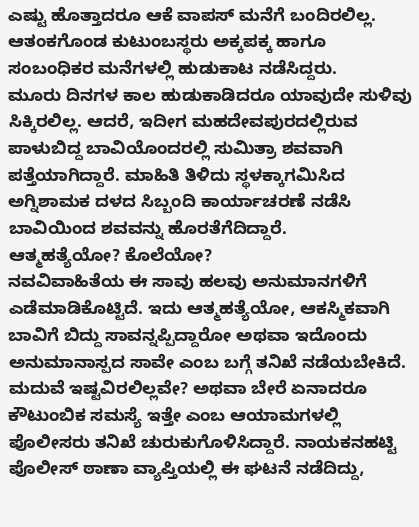ಎಷ್ಟು ಹೊತ್ತಾದರೂ ಆಕೆ ವಾಪಸ್ ಮನೆಗೆ ಬಂದಿರಲಿಲ್ಲ. ಆತಂಕಗೊಂಡ ಕುಟುಂಬಸ್ಥರು ಅಕ್ಕಪಕ್ಕ ಹಾಗೂ ಸಂಬಂಧಿಕರ ಮನೆಗಳಲ್ಲಿ ಹುಡುಕಾಟ ನಡೆಸಿದ್ದರು.
ಮೂರು ದಿನಗಳ ಕಾಲ ಹುಡುಕಾಡಿದರೂ ಯಾವುದೇ ಸುಳಿವು ಸಿಕ್ಕಿರಲಿಲ್ಲ. ಆದರೆ, ಇದೀಗ ಮಹದೇವಪುರದಲ್ಲಿರುವ ಪಾಳುಬಿದ್ದ ಬಾವಿಯೊಂದರಲ್ಲಿ ಸುಮಿತ್ರಾ ಶವವಾಗಿ ಪತ್ತೆಯಾಗಿದ್ದಾರೆ. ಮಾಹಿತಿ ತಿಳಿದು ಸ್ಥಳಕ್ಕಾಗಮಿಸಿದ ಅಗ್ನಿಶಾಮಕ ದಳದ ಸಿಬ್ಬಂದಿ ಕಾರ್ಯಾಚರಣೆ ನಡೆಸಿ ಬಾವಿಯಿಂದ ಶವವನ್ನು ಹೊರತೆಗೆದಿದ್ದಾರೆ.
ಆತ್ಮಹತ್ಯೆಯೋ? ಕೊಲೆಯೋ?
ನವವಿವಾಹಿತೆಯ ಈ ಸಾವು ಹಲವು ಅನುಮಾನಗಳಿಗೆ ಎಡೆಮಾಡಿಕೊಟ್ಟಿದೆ. ಇದು ಆತ್ಮಹತ್ಯೆಯೋ, ಆಕಸ್ಮಿಕವಾಗಿ ಬಾವಿಗೆ ಬಿದ್ದು ಸಾವನ್ನಪ್ಪಿದ್ದಾರೋ ಅಥವಾ ಇದೊಂದು ಅನುಮಾನಾಸ್ಪದ ಸಾವೇ ಎಂಬ ಬಗ್ಗೆ ತನಿಖೆ ನಡೆಯಬೇಕಿದೆ. ಮದುವೆ ಇಷ್ಟವಿರಲಿಲ್ಲವೇ? ಅಥವಾ ಬೇರೆ ಏನಾದರೂ ಕೌಟುಂಬಿಕ ಸಮಸ್ಯೆ ಇತ್ತೇ ಎಂಬ ಆಯಾಮಗಳಲ್ಲಿ ಪೊಲೀಸರು ತನಿಖೆ ಚುರುಕುಗೊಳಿಸಿದ್ದಾರೆ. ನಾಯಕನಹಟ್ಟಿ ಪೊಲೀಸ್ ಠಾಣಾ ವ್ಯಾಪ್ತಿಯಲ್ಲಿ ಈ ಘಟನೆ ನಡೆದಿದ್ದು,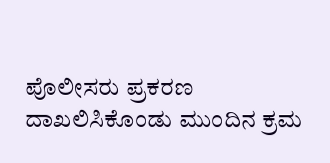ಪೊಲೀಸರು ಪ್ರಕರಣ ದಾಖಲಿಸಿಕೊಂಡು ಮುಂದಿನ ಕ್ರಮ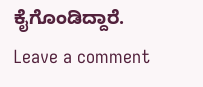ಕೈಗೊಂಡಿದ್ದಾರೆ.
Leave a comment